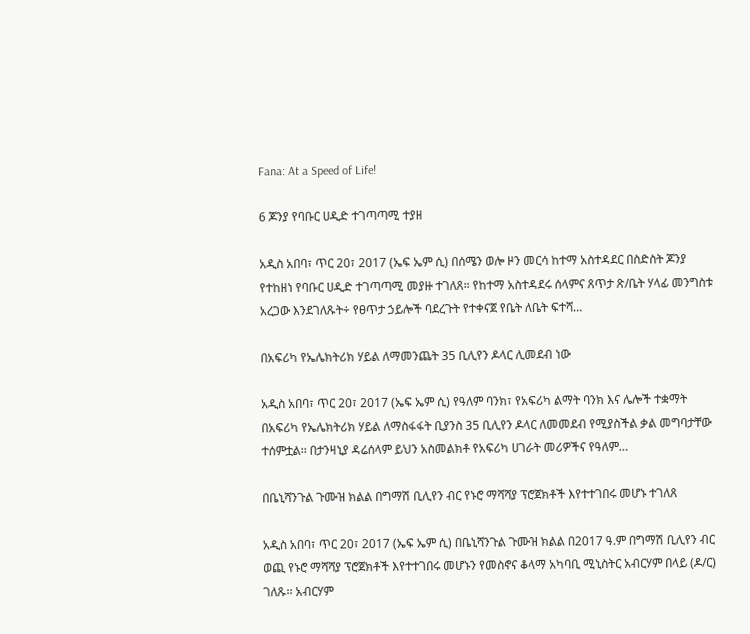Fana: At a Speed of Life!

6 ጆንያ የባቡር ሀዲድ ተገጣጣሚ ተያዘ

አዲስ አበባ፣ ጥር 20፣ 2017 (ኤፍ ኤም ሲ) በሰሜን ወሎ ዞን መርሳ ከተማ አስተዳደር በስድስት ጆንያ የተከዘነ የባቡር ሀዲድ ተገጣጣሚ መያዙ ተገለጸ። የከተማ አስተዳደሩ ሰላምና ጸጥታ ጽ/ቤት ሃላፊ መንግስቱ አረጋው እንደገለጹት÷ የፀጥታ ኃይሎች ባደረጉት የተቀናጀ የቤት ለቤት ፍተሻ…

በአፍሪካ የኤሌክትሪክ ሃይል ለማመንጨት 35 ቢሊየን ዶላር ሊመደብ ነው

አዲስ አበባ፣ ጥር 20፣ 2017 (ኤፍ ኤም ሲ) የዓለም ባንክ፣ የአፍሪካ ልማት ባንክ እና ሌሎች ተቋማት በአፍሪካ የኤሌክትሪክ ሃይል ለማስፋፋት ቢያንስ 35 ቢሊየን ዶላር ለመመደብ የሚያስችል ቃል መግባታቸው ተሰምቷል፡፡ በታንዛኒያ ዳሬሰላም ይህን አስመልክቶ የአፍሪካ ሀገራት መሪዎችና የዓለም…

በቤኒሻንጉል ጉሙዝ ክልል በግማሽ ቢሊየን ብር የኑሮ ማሻሻያ ፕሮጀክቶች እየተተገበሩ መሆኑ ተገለጸ

አዲስ አበባ፣ ጥር 20፣ 2017 (ኤፍ ኤም ሲ) በቤኒሻንጉል ጉሙዝ ክልል በ2017 ዓ.ም በግማሽ ቢሊየን ብር ወጪ የኑሮ ማሻሻያ ፕሮጀክቶች እየተተገበሩ መሆኑን የመስኖና ቆላማ አካባቢ ሚኒስትር አብርሃም በላይ (ዶ/ር) ገለጹ፡፡ አብርሃም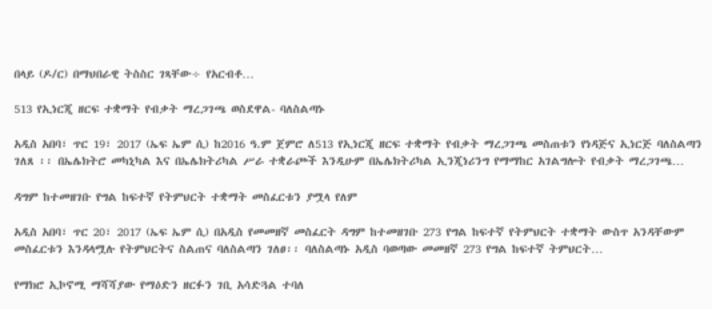በላይ (ዶ/ር) በማህበራዊ ትስስር ገጻቸው÷ የአርብቶ…

513 የኢነርጂ ዘርፍ ተቋማት የብቃት ማረጋገጫ ወስደዋል- ባለስልጣኑ

አዲስ አበባ፣ ጥር 19፣ 2017 (ኤፍ ኤም ሲ) ከ2016 ዓ.ም ጀምሮ ለ513 የኢነርጂ ዘርፍ ተቋማት የብቃት ማረጋገጫ መስጠቱን የነዳጅና ኢነርጅ ባለስልጣን ገለጸ ፡፡ በኤሌክትሮ መካኒካል እና በኤሌክትሪካል ሥራ ተቋራጮች እንዲሁም በኤሌክትሪካል ኢንጂነሪንግ የማማከር አገልግሎት የብቃት ማረጋገጫ…

ዳግም ከተመዘገቡ የግል ከፍተኛ የትምህርት ተቋማት መስፈርቱን ያሟላ የለም

አዲስ አበባ፣ ጥር 20፣ 2017 (ኤፍ ኤም ሲ) በአዲስ የመመዘኛ መስፈርት ዳግም ከተመዘገቡ 273 የግል ከፍተኛ የትምህርት ተቋማት ውስጥ አንዳቸውም መስፈርቱን እንዳላሟሉ የትምህርትና ስልጠና ባለስልጣን ገለፀ፡፡ ባለስልጣኑ አዲስ ባወጣው መመዘኛ 273 የግል ከፍተኛ ትምህርት…

የማክሮ ኢኮኖሚ ማሻሻያው የማዕድን ዘርፉን ገቢ አሳድጓል ተባለ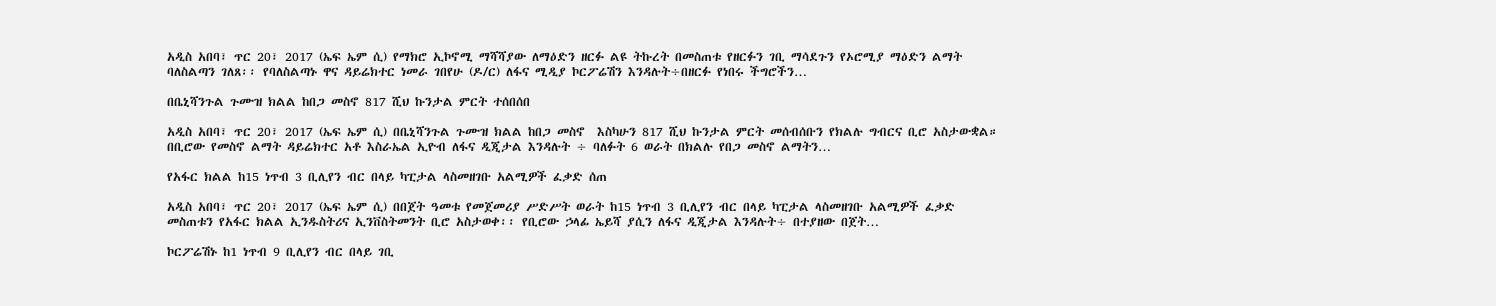አዲስ አበባ፣ ጥር 20፣ 2017 (ኤፍ ኤም ሲ) የማክሮ ኢኮኖሚ ማሻሻያው ለማዕድን ዘርፉ ልዩ ትኩረት በመስጠቱ የዘርፉን ገቢ ማሳደጉን የኦሮሚያ ማዕድን ልማት ባለስልጣን ገለጸ፡፡ የባለስልጣኑ ዋና ዳይሬክተር ነመራ ገበየሁ (ዶ/ር) ለፋና ሚዲያ ኮርፖሬሽን እንዳሉት÷በዘርፉ የነበሩ ችግሮችን…

በቤኒሻንጉል ጉሙዝ ክልል ከበጋ መስኖ 817 ሺህ ኩንታል ምርት ተሰበሰበ

አዲስ አበባ፣ ጥር 20፣ 2017 (ኤፍ ኤም ሲ) በቤኒሻንጉል ጉሙዝ ክልል ከበጋ መስኖ  እስካሁን 817 ሺህ ኩንታል ምርት መሰብሰቡን የክልሉ ግብርና ቢሮ አስታውቋል። በቢሮው የመስኖ ልማት ዳይሬክተር አቶ እስራኤል ኢዮብ ለፋና ዲጂታል እንዳሉት ÷ ባለፉት 6 ወራት በክልሉ የበጋ መስኖ ልማትን…

የአፋር ክልል ከ15 ነጥብ 3 ቢሊየን ብር በላይ ካፒታል ላስመዘገቡ አልሚዎች ፈቃድ ሰጠ

አዲስ አበባ፣ ጥር 20፣ 2017 (ኤፍ ኤም ሲ) በበጀት ዓመቱ የመጀመሪያ ሥድሥት ወራት ከ15 ነጥብ 3 ቢሊየን ብር በላይ ካፒታል ላስመዘገቡ አልሚዎች ፈቃድ መስጠቱን የአፋር ክልል ኢንዱስትሪና ኢንቨስትመንት ቢሮ አስታወቀ፡፡ የቢሮው ኃላፊ ኤይሻ ያሲን ለፋና ዲጂታል እንዳሉት÷ በተያዘው በጀት…

ኮርፖሬሽኑ ከ1 ነጥብ 9 ቢሊየን ብር በላይ ገቢ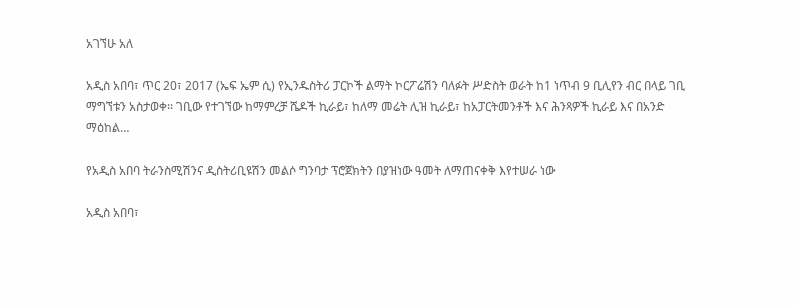አገኘሁ አለ

አዲስ አበባ፣ ጥር 20፣ 2017 (ኤፍ ኤም ሲ) የኢንዱስትሪ ፓርኮች ልማት ኮርፖሬሽን ባለፉት ሥድስት ወራት ከ1 ነጥብ 9 ቢሊየን ብር በላይ ገቢ ማግኘቱን አስታወቀ፡፡ ገቢው የተገኘው ከማምረቻ ሼዶች ኪራይ፣ ከለማ መሬት ሊዝ ኪራይ፣ ከአፓርትመንቶች እና ሕንጻዎች ኪራይ እና በአንድ ማዕከል…

የአዲስ አበባ ትራንስሚሽንና ዲስትሪቢዩሽን መልሶ ግንባታ ፕሮጀክትን በያዝነው ዓመት ለማጠናቀቅ እየተሠራ ነው

አዲስ አበባ፣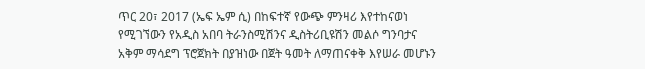ጥር 20፣ 2017 (ኤፍ ኤም ሲ) በከፍተኛ የውጭ ምንዛሪ እየተከናወነ የሚገኘውን የአዲስ አበባ ትራንስሚሽንና ዲስትሪቢዩሽን መልሶ ግንባታና አቅም ማሳደግ ፕሮጀክት በያዝነው በጀት ዓመት ለማጠናቀቅ እየሠራ መሆኑን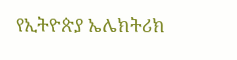የኢትዮጵያ ኤሌክትሪክ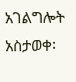አገልግሎት አስታወቀ፡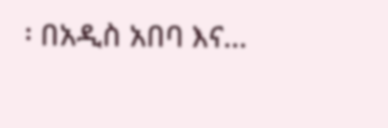፡ በአዲስ አበባ እና…